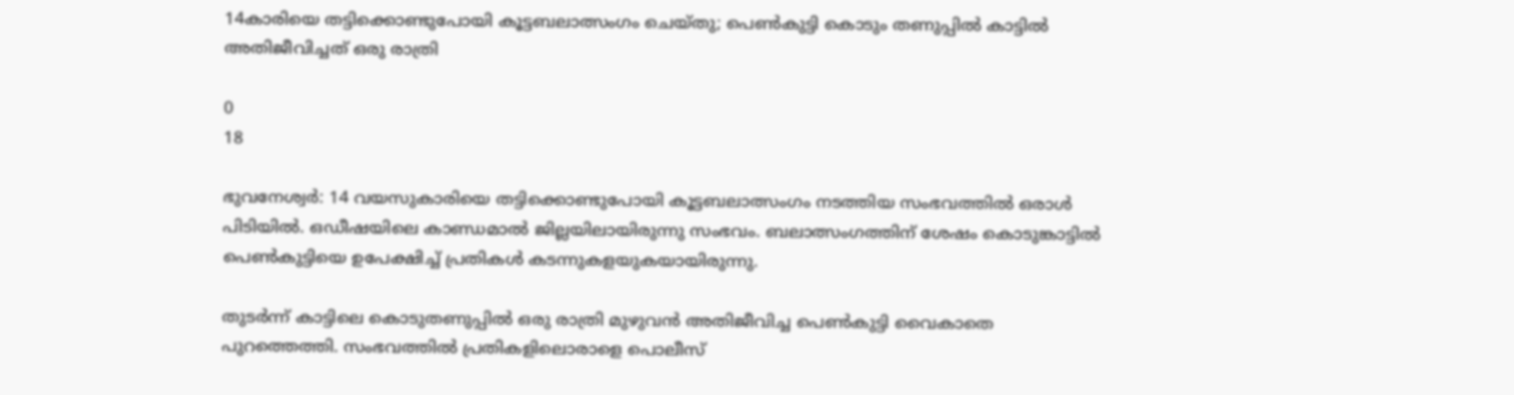14കാരിയെ തട്ടിക്കൊണ്ടുപോയി കൂട്ടബലാത്സംഗം ചെയ്തു; പെൺകുട്ടി കൊടും തണുപ്പിൽ കാട്ടിൽ അതിജീവിച്ചത് ഒരു രാത്രി

0
18

ഭുവനേശ്വർ: 14 വയസുകാരിയെ തട്ടിക്കൊണ്ടുപോയി കൂട്ടബലാത്സംഗം നടത്തിയ സംഭവത്തിൽ ഒരാൾ പിടിയിൽ. ഒഡീഷയിലെ കാണ്ഡമാൽ ജില്ലയിലായിരുന്നു സംഭവം. ബലാത്സംഗത്തിന് ശേഷം കൊടുങ്കാട്ടിൽ പെൺകുട്ടിയെ ഉപേക്ഷിച്ച് പ്രതികൾ കടന്നുകളയുകയായിരുന്നു.

തുടർന്ന് കാട്ടിലെ കൊടുതണുപ്പിൽ ഒരു രാത്രി മുഴുവൻ അതിജീവിച്ച പെൺകുട്ടി വൈകാതെ പുറത്തെത്തി. സംഭവത്തിൽ പ്രതികളിലൊരാളെ പൊലീസ്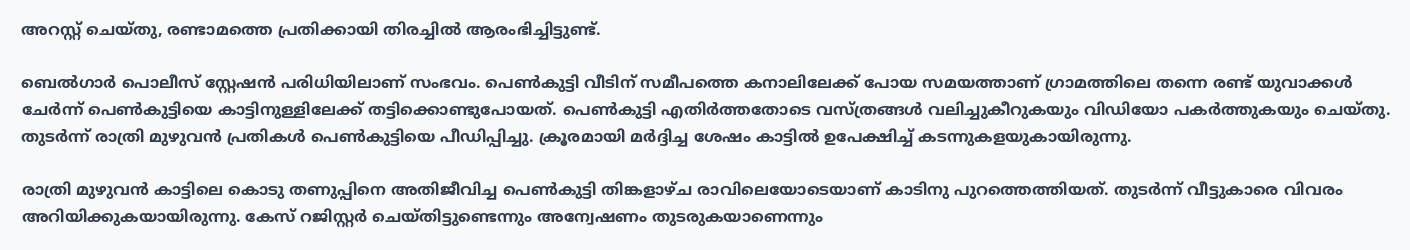അറസ്റ്റ് ചെയ്തു, രണ്ടാമത്തെ പ്രതിക്കായി തിരച്ചിൽ ആരംഭിച്ചിട്ടുണ്ട്.

ബെൽഗാർ പൊലീസ് സ്റ്റേഷൻ പരിധിയിലാണ് സംഭവം. പെൺകുട്ടി വീടിന് സമീപത്തെ കനാലിലേക്ക് പോയ സമയത്താണ് ഗ്രാമത്തിലെ തന്നെ രണ്ട് യുവാക്കൾ ചേർന്ന് പെൺകുട്ടിയെ കാട്ടിനുള്ളിലേക്ക് തട്ടിക്കൊണ്ടുപോയത്. പെൺകുട്ടി എതിർത്തതോടെ വസ്ത്രങ്ങൾ വലിച്ചുകീറുകയും വിഡിയോ പകർത്തുകയും ചെയ്തു. തുടർന്ന് രാത്രി മുഴുവൻ പ്രതികൾ പെൺകുട്ടിയെ പീഡിപ്പിച്ചു. ക്രൂരമായി മർദ്ദിച്ച ശേഷം കാട്ടിൽ ഉപേക്ഷിച്ച് കടന്നുകളയുകായിരുന്നു.

രാത്രി മുഴുവൻ കാട്ടിലെ കൊടു തണുപ്പിനെ അതിജീവിച്ച പെൺകുട്ടി തിങ്കളാഴ്ച രാവിലെയോടെയാണ് കാടിനു പുറത്തെത്തിയത്. തുടർന്ന് വീട്ടുകാരെ വിവരം അറിയിക്കുകയായിരുന്നു. കേസ് റജിസ്റ്റർ ചെയ്തിട്ടുണ്ടെന്നും അന്വേഷണം തുടരുകയാണെന്നും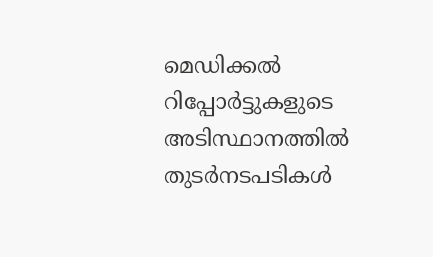മെഡിക്കൽ റിപ്പോർട്ടുകളുടെ അടിസ്ഥാനത്തിൽ തുടർനടപടികൾ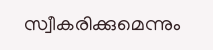സ്വീകരിക്കുമെന്നും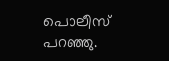പൊലീസ് പറഞ്ഞു.